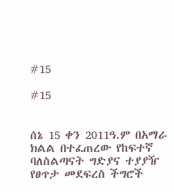#15

#15


ሰኔ 15 ቀን 2011ዓ.ም በአማራ ክልል በተፈጠረው የከፍተኛ ባለስልጣናት ግድያና ተያያዥ የፀጥታ መደፍረስ ችግሮች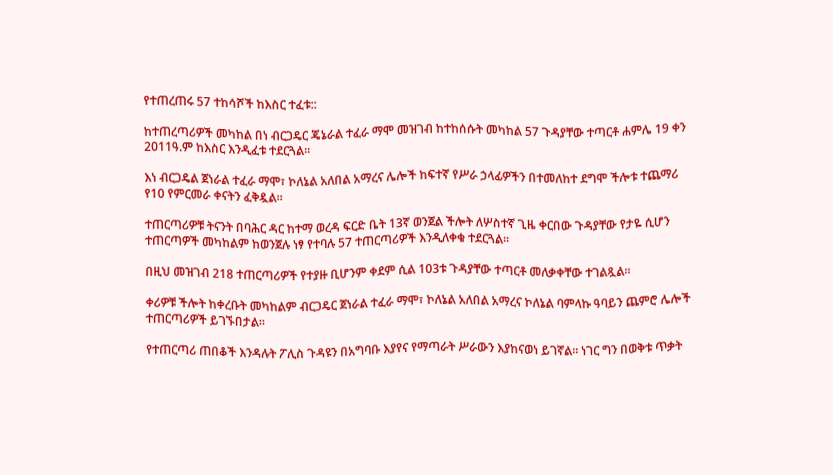የተጠረጠሩ 57 ተከሳሾች ከእስር ተፈቱ::

ከተጠረጣሪዎች መካከል በነ ብርጋዴር ጄኔራል ተፈራ ማሞ መዝገብ ከተከሰሱት መካከል 57 ጉዳያቸው ተጣርቶ ሐምሌ 19 ቀን 2011ዓ.ም ከእስር እንዲፈቱ ተደርጓል።

እነ ብርጋዴል ጀነራል ተፈራ ማሞ፣ ኮለኔል አለበል አማረና ሌሎች ከፍተኛ የሥራ ኃላፊዎችን በተመለከተ ደግሞ ችሎቱ ተጨማሪ የ10 የምርመራ ቀናትን ፈቅዷል፡፡

ተጠርጣሪዎቹ ትናንት በባሕር ዳር ከተማ ወረዳ ፍርድ ቤት 13ኛ ወንጀል ችሎት ለሦስተኛ ጊዜ ቀርበው ጉዳያቸው የታዬ ሲሆን ተጠርጣዎች መካከልም ከወንጀሉ ነፃ የተባሉ 57 ተጠርጣሪዎች እንዲለቀቁ ተደርጓል፡፡

በዚህ መዝገብ 218 ተጠርጣሪዎች የተያዙ ቢሆንም ቀደም ሲል 103ቱ ጉዳያቸው ተጣርቶ መለቃቀቸው ተገልጿል፡፡

ቀሪዎቹ ችሎት ከቀረቡት መካከልም ብርጋዴር ጀነራል ተፈራ ማሞ፣ ኮለኔል አለበል አማረና ኮለኔል ባምላኩ ዓባይን ጨምሮ ሌሎች ተጠርጣሪዎች ይገኙበታል፡፡

የተጠርጣሪ ጠበቆች እንዳሉት ፖሊስ ጉዳዩን በአግባቡ እያየና የማጣራት ሥራውን እያከናወነ ይገኛል። ነገር ግን በወቅቱ ጥቃት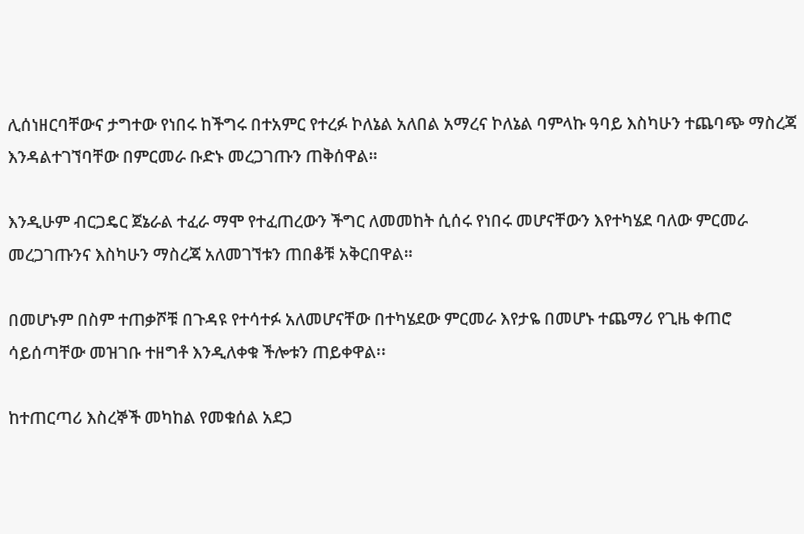ሊሰነዘርባቸውና ታግተው የነበሩ ከችግሩ በተአምር የተረፉ ኮለኔል አለበል አማረና ኮለኔል ባምላኩ ዓባይ እስካሁን ተጨባጭ ማስረጃ እንዳልተገኘባቸው በምርመራ ቡድኑ መረጋገጡን ጠቅሰዋል።

እንዲሁም ብርጋዴር ጀኔራል ተፈራ ማሞ የተፈጠረውን ችግር ለመመከት ሲሰሩ የነበሩ መሆናቸውን እየተካሄደ ባለው ምርመራ መረጋገጡንና እስካሁን ማስረጃ አለመገኘቱን ጠበቆቹ አቅርበዋል።

በመሆኑም በስም ተጠቃሾቹ በጉዳዩ የተሳተፉ አለመሆናቸው በተካሄደው ምርመራ እየታዬ በመሆኑ ተጨማሪ የጊዜ ቀጠሮ ሳይሰጣቸው መዝገቡ ተዘግቶ እንዲለቀቁ ችሎቱን ጠይቀዋል፡፡

ከተጠርጣሪ እስረኞች መካከል የመቁሰል አደጋ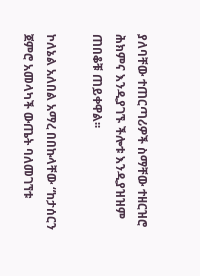ያለባቸው ተጠርጣሪዎች ስማቸው ተዘርዝሮ ሕክምና እንዲያገኙ ችሎቱ እንዲያዝዝም ጠበቆቹ ጠይቀዋል፡፡

ኮለኔል አለበል አማረ በበኩላቸው “ከታሰርን ጀምሮ አመላካች ውጤት ባለመገኘቱ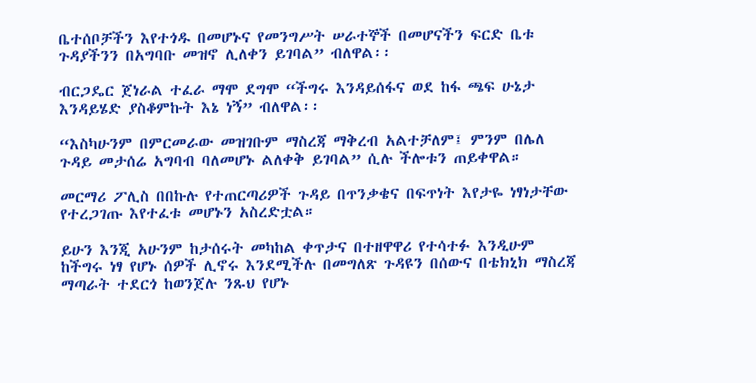ቤተሰቦቻችን እየተጎዱ በመሆኑና የመንግሥት ሠራተኞች በመሆናችን ፍርድ ቤቱ ጉዳያችንን በአግባቡ መዝኖ ሊለቀን ይገባል” ብለዋል፡፡

ብርጋዴር ጀነራል ተፈራ ማሞ ደግሞ “ችግሩ እንዳይሰፋና ወደ ከፋ ጫፍ ሁኔታ እንዳይሄድ ያስቆምኩት እኔ ነኝ” ብለዋል፡፡

“እስካሁንም በምርመራው መዝገቡም ማስረጃ ማቅረብ አልተቻለም፤ ምንም በሌለ ጉዳይ መታሰሬ አግባብ ባለመሆኑ ልለቀቅ ይገባል” ሲሉ ችሎቱን ጠይቀዋል።

መርማሪ ፖሊስ በበኩሉ የተጠርጣሪዎች ጉዳይ በጥንቃቄና በፍጥነት እየታዬ ነፃነታቸው የተረጋገጡ እየተፈቱ መሆኑን አስረድቷል።

ይሁን እንጂ አሁንም ከታሰሩት መካከል ቀጥታና በተዘዋዋሪ የተሳተፉ እንዲሁም ከችግሩ ነፃ የሆኑ ሰዎች ሊኖሩ እንደሚችሉ በመግለጽ ጉዳዩን በሰውና በቴክኒክ ማስረጃ ማጣራት ተደርጎ ከወንጀሉ ንጹህ የሆኑ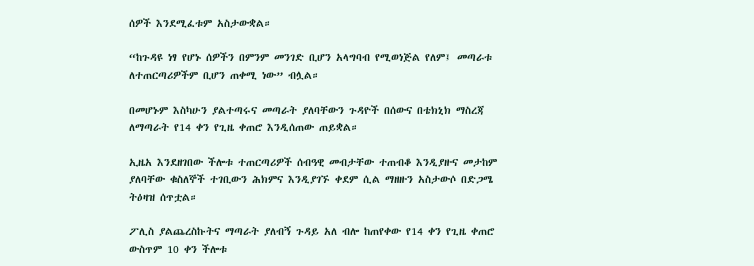ሰዎች እንደሚፈቱም አስታውቋል።

“ከጉዳዩ ነፃ የሆኑ ሰዎችን በምንም መንገድ ቢሆን አላግባብ የሚወነጅል የለም፤ መጣራቱ ለተጠርጣሪዎችም ቢሆን ጠቀሚ ነው” ብሏል።

በመሆኑም እስካሁን ያልተጣሩና መጣራት ያለባቸውን ጉዳዮች በሰውና በቴክኒክ ማስረጃ ለማጣራት የ14 ቀን የጊዜ ቀጠሮ እንዲሰጠው ጠይቋል።

ኢዜአ እንደዘገበው ችሎቱ ተጠርጣሪዎች ሰብዓዊ መብታቸው ተጠብቆ እንዲያዙና መታከም ያለባቸው ቁስለኞች ተገቢውን ሕክምና እንዲያገኙ ቀደም ሲል ማዘዙን አስታውሶ በድጋሜ ትዕዛዝ ሰጥቷል።

ፖሊስ ያልጨረስኩትና ማጣራት ያለብኝ ጉዳይ አለ ብሎ ከጠየቀው የ14 ቀን የጊዜ ቀጠሮ ውስጥም 10 ቀን ችሎቱ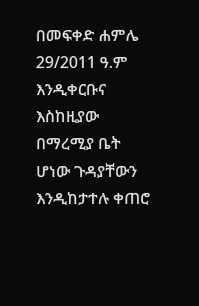በመፍቀድ ሐምሌ 29/2011 ዓ.ም እንዲቀርቡና እስከዚያው በማረሚያ ቤት ሆነው ጉዳያቸውን እንዲከታተሉ ቀጠሮ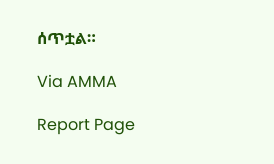ሰጥቷል።

Via AMMA

Report Page